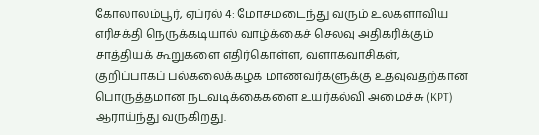கோலாலம்பூர், ஏப்ரல் 4: மோசமடைந்து வரும் உலகளாவிய எரிசக்தி நெருக்கடியால் வாழ்க்கைச் செலவு அதிகரிக்கும் சாத்தியக் கூறுகளை எதிர்கொள்ள, வளாகவாசிகள், குறிப்பாகப் பல்கலைக்கழக மாணவர்களுக்கு உதவுவதற்கான பொருத்தமான நடவடிக்கைகளை உயர்கல்வி அமைச்சு (KPT) ஆராய்ந்து வருகிறது.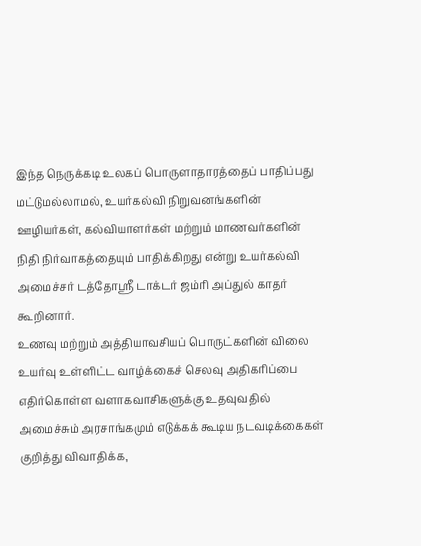இந்த நெருக்கடி உலகப் பொருளாதாரத்தைப் பாதிப்பது மட்டுமல்லாமல், உயர்கல்வி நிறுவனங்களின் ஊழியர்கள், கல்வியாளர்கள் மற்றும் மாணவர்களின் நிதி நிர்வாகத்தையும் பாதிக்கிறது என்று உயர்கல்வி அமைச்சர் டத்தோஸ்ரீ டாக்டர் ஜம்ரி அப்துல் காதர் கூறினார்.
உணவு மற்றும் அத்தியாவசியப் பொருட்களின் விலை உயர்வு உள்ளிட்ட வாழ்க்கைச் செலவு அதிகரிப்பை எதிர்கொள்ள வளாகவாசிகளுக்கு உதவுவதில் அமைச்சும் அரசாங்கமும் எடுக்கக் கூடிய நடவடிக்கைகள் குறித்து விவாதிக்க,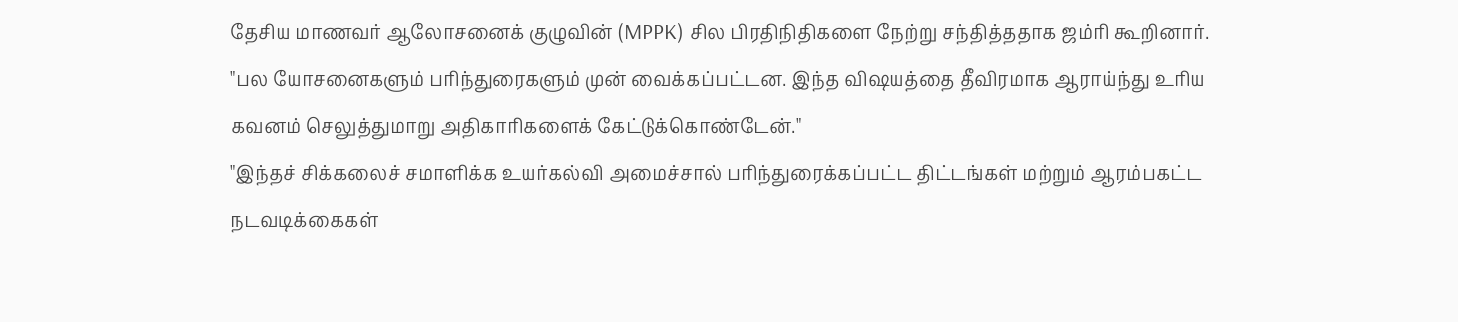தேசிய மாணவர் ஆலோசனைக் குழுவின் (MPPK) சில பிரதிநிதிகளை நேற்று சந்தித்ததாக ஜம்ரி கூறினார்.
"பல யோசனைகளும் பரிந்துரைகளும் முன் வைக்கப்பட்டன. இந்த விஷயத்தை தீவிரமாக ஆராய்ந்து உரிய கவனம் செலுத்துமாறு அதிகாரிகளைக் கேட்டுக்கொண்டேன்."
"இந்தச் சிக்கலைச் சமாளிக்க உயர்கல்வி அமைச்சால் பரிந்துரைக்கப்பட்ட திட்டங்கள் மற்றும் ஆரம்பகட்ட நடவடிக்கைகள்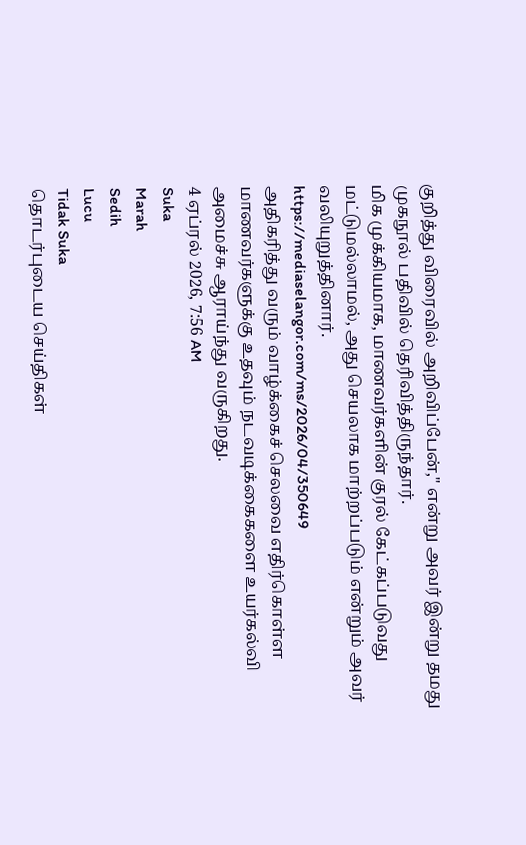குறித்து விரைவில் அறிவிப்பேன்," என்று அவர் இன்று தமது முகநூல் பதிவில் தெரிவித்திருந்தார்.
மிக முக்கியமாக, மாணவர்களின் குரல் கேட்கப்படுவது மட்டுமல்லாமல், அது செயலாக மாற்றப்படும் என்றும் அவர் வலியுறுத்தினார்.
https://mediaselangor.com/ms/2026/04/350649
அதிகரித்து வரும் வாழ்க்கைச் செலவை எதிர்கொள்ள மாணவர்களுக்கு உதவும் நடவடிக்கைகளை உயர்கல்வி அமைச்சு ஆராய்ந்து வருகிறது.
4 ஏப்ரல் 2026, 7:56 AM
Suka
Marah
Sedih
Lucu
Tidak Suka
தொடர்புடைய செய்திகள்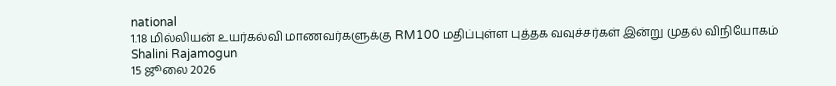national
1.18 மில்லியன் உயர்கல்வி மாணவர்களுக்கு RM100 மதிப்புள்ள புத்தக வவுச்சர்கள் இன்று முதல் விநியோகம்
Shalini Rajamogun
15 ஜூலை 2026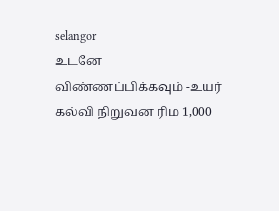selangor
உடனே விண்ணப்பிக்கவும் -உயர் கல்வி நிறுவன ரிம 1,000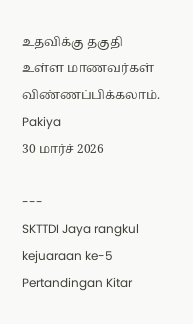உதவிக்கு தகுதி உள்ள மாணவர்கள் விண்ணப்பிக்கலாம்.
Pakiya
30 மார்ச் 2026

---
SKTTDI Jaya rangkul kejuaraan ke-5 Pertandingan Kitar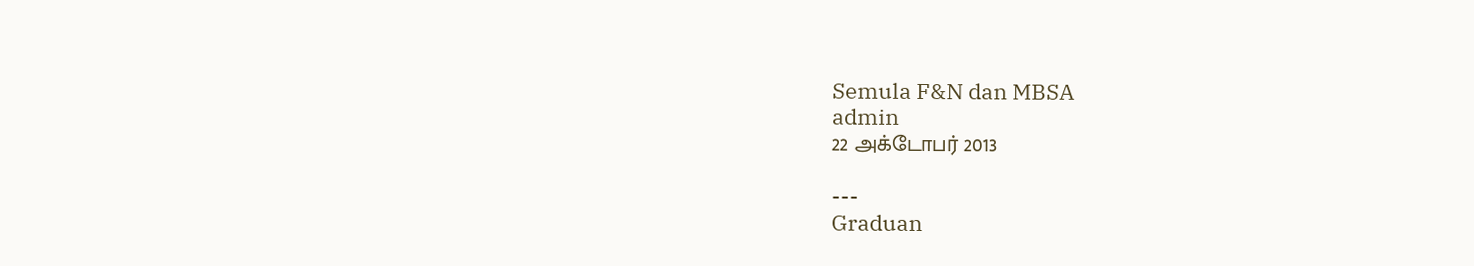Semula F&N dan MBSA
admin
22 அக்டோபர் 2013

---
Graduan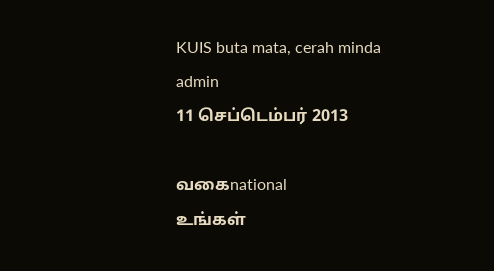KUIS buta mata, cerah minda
admin
11 செப்டெம்பர் 2013

வகைnational
உங்கள்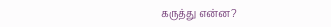கருத்து என்ன?